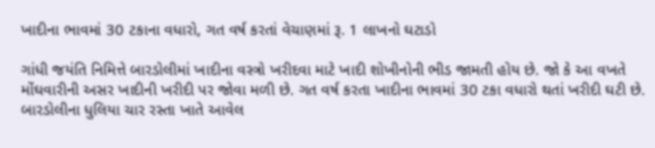ખાદીના ભાવમાં 30 ટકાના વધારો, ગત વર્ષ કરતાં વેચાણમાં રૂ. 1 લાખનો ઘટાડો

ગાંધી જયંતિ નિમિત્તે બારડોલીમાં ખાદીના વસ્ત્રો ખરીદવા માટે ખાદી શોખીનોની ભીડ જામતી હોય છે. જો કે આ વખતે મોંઘવારીની અસર ખાદીની ખરીદી પર જોવા મળી છે. ગત વર્ષ કરતા ખાદીના ભાવમાં 30 ટકા વધારો થતાં ખરીદી ઘટી છે.
બારડોલીના ધુલિયા ચાર રસ્તા ખાતે આવેલ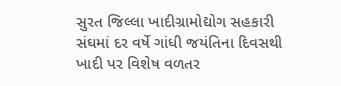સુરત જિલ્લા ખાદીગ્રામોદ્યોગ સહકારી સંઘમાં દર વર્ષે ગાંધી જયંતિના દિવસથી ખાદી પર વિશેષ વળતર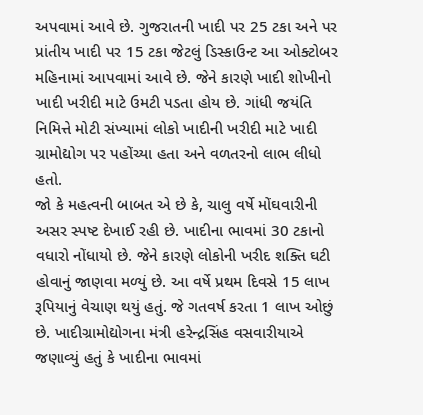અપવામાં આવે છે. ગુજરાતની ખાદી પર 25 ટકા અને પર પ્રાંતીય ખાદી પર 15 ટકા જેટલું ડિસ્કાઉન્ટ આ ઓક્ટોબર મહિનામાં આપવામાં આવે છે. જેને કારણે ખાદી શોખીનો ખાદી ખરીદી માટે ઉમટી પડતા હોય છે. ગાંધી જયંતિ નિમિત્તે મોટી સંખ્યામાં લોકો ખાદીની ખરીદી માટે ખાદી ગ્રામોદ્યોગ પર પહોંચ્યા હતા અને વળતરનો લાભ લીધો હતો.
જો કે મહત્વની બાબત એ છે કે, ચાલુ વર્ષે મોંઘવારીની અસર સ્પષ્ટ દેખાઈ રહી છે. ખાદીના ભાવમાં 30 ટકાનો વધારો નોંધાયો છે. જેને કારણે લોકોની ખરીદ શક્તિ ઘટી હોવાનું જાણવા મળ્યું છે. આ વર્ષે પ્રથમ દિવસે 15 લાખ રૂપિયાનું વેચાણ થયું હતું. જે ગતવર્ષ કરતા 1 લાખ ઓછું છે. ખાદીગ્રામોદ્યોગના મંત્રી હરેન્દ્રસિંહ વસવારીયાએ જણાવ્યું હતું કે ખાદીના ભાવમાં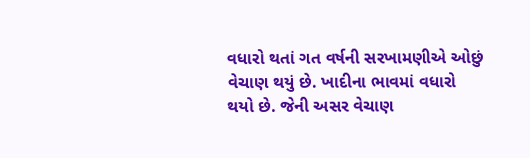વધારો થતાં ગત વર્ષની સરખામણીએ ઓછું વેચાણ થયું છે. ખાદીના ભાવમાં વધારો થયો છે. જેની અસર વેચાણ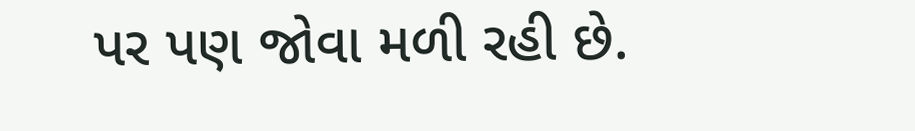પર પણ જોવા મળી રહી છે.